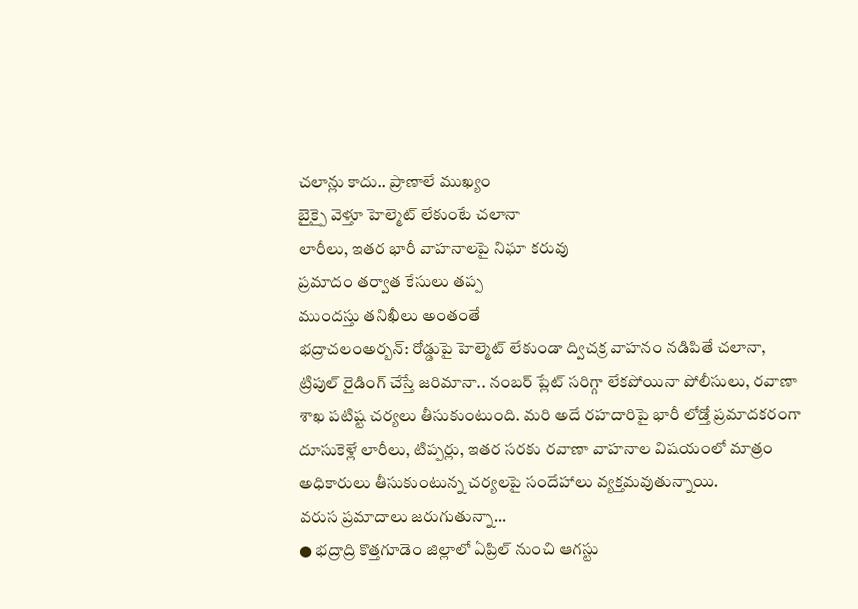చలాన్లు కాదు.. ప్రాణాలే ముఖ్యం
బైక్పై వెళ్తూ హెల్మెట్ లేకుంటే చలానా
లారీలు, ఇతర భారీ వాహనాలపై నిఘా కరువు
ప్రమాదం తర్వాత కేసులు తప్ప
ముందస్తు తనిఖీలు అంతంతే
భద్రాచలంఅర్బన్: రోడ్డుపై హెల్మెట్ లేకుండా ద్విచక్ర వాహనం నడిపితే చలానా, ట్రిపుల్ రైడింగ్ చేస్తే జరిమానా.. నంబర్ ప్లేట్ సరిగ్గా లేకపోయినా పోలీసులు, రవాణా శాఖ పటిష్ట చర్యలు తీసుకుంటుంది. మరి అదే రహదారిపై భారీ లోడ్తో ప్రమాదకరంగా దూసుకెళ్లే లారీలు, టిప్పర్లు, ఇతర సరకు రవాణా వాహనాల విషయంలో మాత్రం అధికారులు తీసుకుంటున్న చర్యలపై సందేహాలు వ్యక్తమవుతున్నాయి.
వరుస ప్రమాదాలు జరుగుతున్నా...
● భద్రాద్రి కొత్తగూడెం జిల్లాలో ఏప్రిల్ నుంచి ఆగస్టు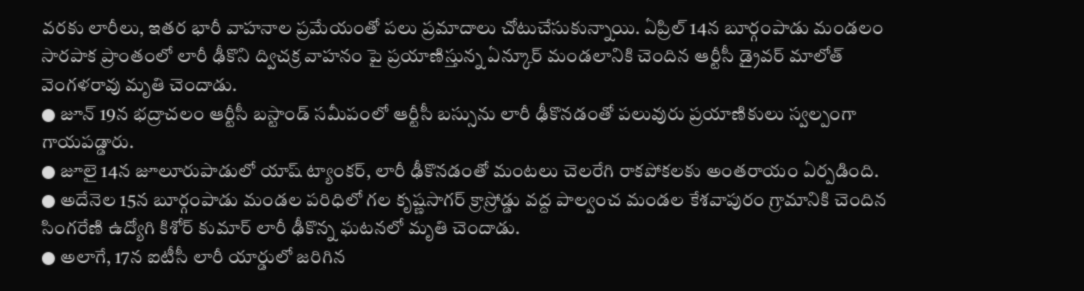వరకు లారీలు, ఇతర భారీ వాహనాల ప్రమేయంతో పలు ప్రమాదాలు చోటుచేసుకున్నాయి. ఏప్రిల్ 14న బూర్గంపాడు మండలం సారపాక ప్రాంతంలో లారీ ఢీకొని ద్విచక్ర వాహనం పై ప్రయాణిస్తున్న ఏన్కూర్ మండలానికి చెందిన ఆర్టీసీ డ్రైవర్ మాలోత్ వెంగళరావు మృతి చెందాడు.
● జూన్ 19న భద్రాచలం ఆర్టీసీ బస్టాండ్ సమీపంలో ఆర్టీసీ బస్సును లారీ ఢీకొనడంతో పలువురు ప్రయాణికులు స్వల్పంగా గాయపడ్డారు.
● జూలై 14న జూలూరుపాడులో యాష్ ట్యాంకర్, లారీ ఢీకొనడంతో మంటలు చెలరేగి రాకపోకలకు అంతరాయం ఏర్పడింది.
● అదేనెల 15న బూర్గంపాడు మండల పరిధిలో గల కృష్ణసాగర్ క్రాస్రోడ్డు వద్ద పాల్వంచ మండల కేశవాపురం గ్రామానికి చెందిన సింగరేణి ఉద్యోగి కిశోర్ కుమార్ లారీ ఢీకొన్న ఘటనలో మృతి చెందాడు.
● అలాగే, 17న ఐటీసీ లారీ యార్డులో జరిగిన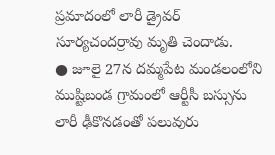ప్రమాదంలో లారీ డ్రైవర్ సూర్యచందర్రావు మృతి చెందాడు.
● జూలై 27న దమ్మపేట మండలంలోని ముష్టిబండ గ్రామంలో ఆర్టీసీ బస్సును లారీ ఢీకొనడంతో పలువురు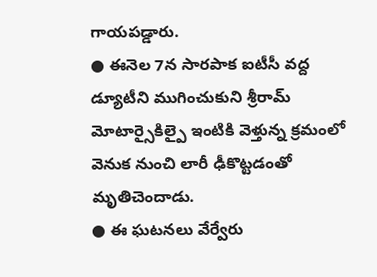గాయపడ్డారు.
● ఈనెల 7న సారపాక ఐటీసీ వద్ద డ్యూటీని ముగించుకుని శ్రీరామ్ మోటార్సైకిల్పై ఇంటికి వెళ్తున్న క్రమంలో వెనుక నుంచి లారీ ఢీకొట్టడంతో మృతిచెందాడు.
● ఈ ఘటనలు వేర్వేరు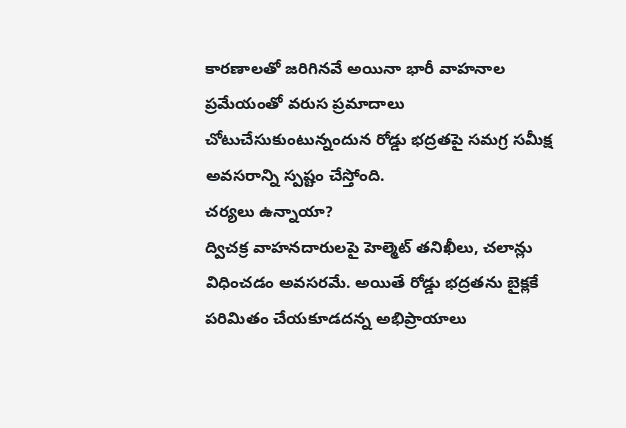కారణాలతో జరిగినవే అయినా భారీ వాహనాల ప్రమేయంతో వరుస ప్రమాదాలు చోటుచేసుకుంటున్నందున రోడ్డు భద్రతపై సమగ్ర సమీక్ష అవసరాన్ని స్పష్టం చేస్తోంది.
చర్యలు ఉన్నాయా?
ద్విచక్ర వాహనదారులపై హెల్మెట్ తనిఖీలు, చలాన్లు విధించడం అవసరమే. అయితే రోడ్డు భద్రతను బైక్లకే పరిమితం చేయకూడదన్న అభిప్రాయాలు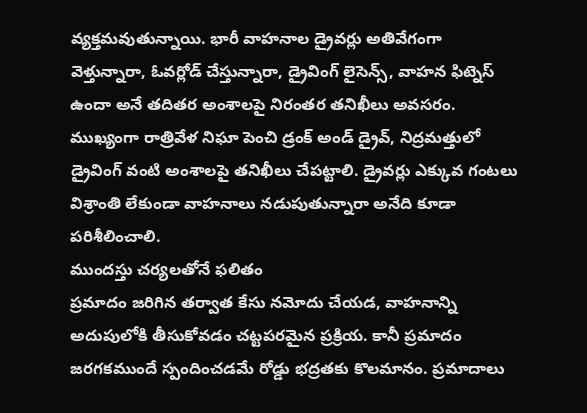వ్యక్తమవుతున్నాయి. భారీ వాహనాల డ్రైవర్లు అతివేగంగా వెళ్తున్నారా, ఓవర్లోడ్ చేస్తున్నారా, డ్రైవింగ్ లైసెన్స్, వాహన ఫిట్నెస్ ఉందా అనే తదితర అంశాలపై నిరంతర తనిఖీలు అవసరం. ముఖ్యంగా రాత్రివేళ నిఘా పెంచి డ్రంక్ అండ్ డ్రైవ్, నిద్రమత్తులో డ్రైవింగ్ వంటి అంశాలపై తనిఖీలు చేపట్టాలి. డ్రైవర్లు ఎక్కువ గంటలు విశ్రాంతి లేకుండా వాహనాలు నడుపుతున్నారా అనేది కూడా పరిశీలించాలి.
ముందస్తు చర్యలతోనే ఫలితం
ప్రమాదం జరిగిన తర్వాత కేసు నమోదు చేయడ, వాహనాన్ని అదుపులోకి తీసుకోవడం చట్టపరమైన ప్రక్రియ. కానీ ప్రమాదం జరగకముందే స్పందించడమే రోడ్డు భద్రతకు కొలమానం. ప్రమాదాలు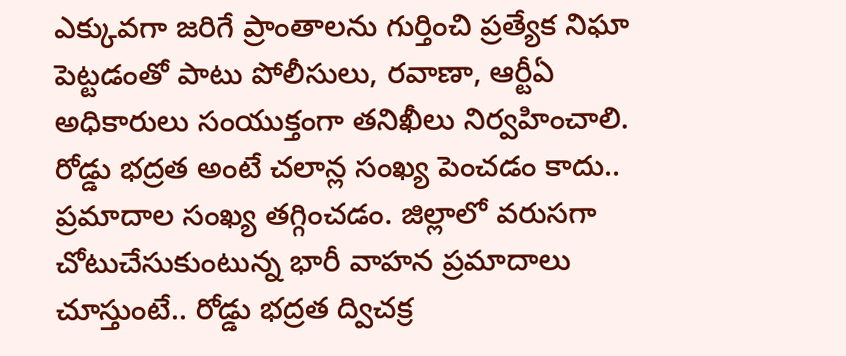ఎక్కువగా జరిగే ప్రాంతాలను గుర్తించి ప్రత్యేక నిఘా పెట్టడంతో పాటు పోలీసులు, రవాణా, ఆర్టీఏ అధికారులు సంయుక్తంగా తనిఖీలు నిర్వహించాలి.
రోడ్డు భద్రత అంటే చలాన్ల సంఖ్య పెంచడం కాదు.. ప్రమాదాల సంఖ్య తగ్గించడం. జిల్లాలో వరుసగా చోటుచేసుకుంటున్న భారీ వాహన ప్రమాదాలు చూస్తుంటే.. రోడ్డు భద్రత ద్విచక్ర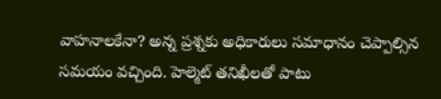వాహనాలకేనా? అన్న ప్రశ్నకు అధికారులు సమాధానం చెప్పాల్సిన సమయం వచ్చింది. హెల్మెట్ తనిఖీలతో పాటు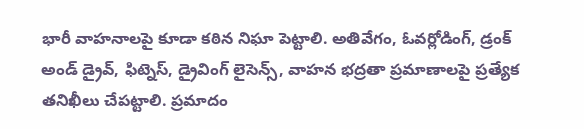భారీ వాహనాలపై కూడా కఠిన నిఘా పెట్టాలి. అతివేగం, ఓవర్లోడింగ్, డ్రంక్ అండ్ డ్రైవ్, ఫిట్నెస్, డ్రైవింగ్ లైసెన్స్, వాహన భద్రతా ప్రమాణాలపై ప్రత్యేక తనిఖీలు చేపట్టాలి. ప్రమాదం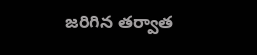జరిగిన తర్వాత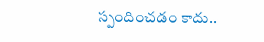స్పందించడం కాదు..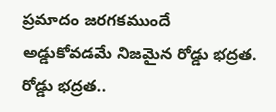ప్రమాదం జరగకముందే అడ్డుకోవడమే నిజమైన రోడ్డు భద్రత.
రోడ్డు భద్రత..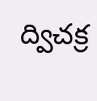ద్విచక్ర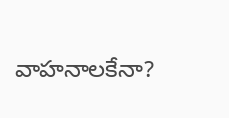వాహనాలకేనా?